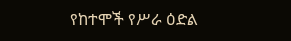የከተሞች የሥራ ዕድል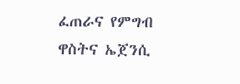ፈጠራና የምግብ ዋስትና ኤጀንሲ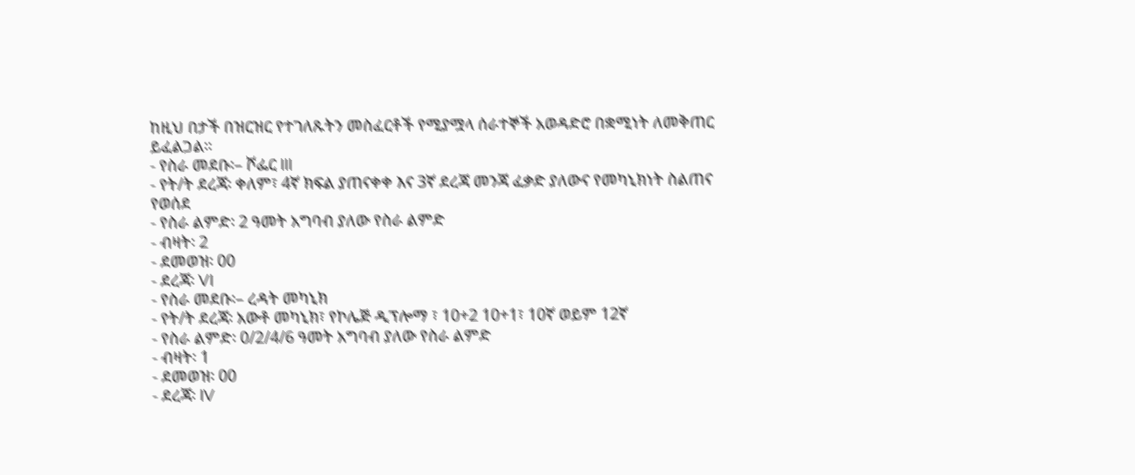ከዚህ በታች በዝርዝር የተገለጹትን መስፈርቶች የሚያሟላ ሰራተኞች አወዳድሮ በቋሚነት ለመቅጠር ይፈልጋል፡፡
- የስራ መደቡ፡– ሾፌር III
- የት/ት ደረጃ፡ ቀለም፣ 4ኛ ክፍል ያጠናቀቀ እና 3ኛ ደረጃ መንጃ ፈቃድ ያለውና የመካኒክነት ስልጠና የወሰደ
- የስራ ልምድ፡ 2 ዓመት አግባብ ያለው የስራ ልምድ
- ብዛት፡ 2
- ደመወዝ፡ 00
- ደረጃ፡ VI
- የስራ መደቡ፡– ረዳት መካኒክ
- የት/ት ደረጃ፡ አውቶ መካኒክ፣ የኮሌጅ ዲፕሎማ ፣ 10+2 10+1፣ 10ኛ ወይም 12ኛ
- የስራ ልምድ፡ 0/2/4/6 ዓመት አግባብ ያለው የስራ ልምድ
- ብዛት፡ 1
- ደመወዝ፡ 00
- ደረጃ፡ IV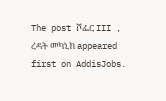The post ሾፌር III , ረዳት መካኒክ appeared first on AddisJobs.